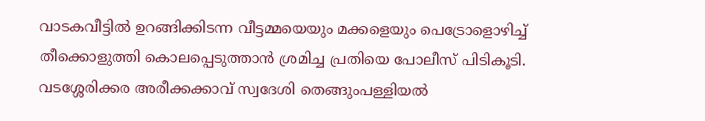വാടകവീട്ടിൽ ഉറങ്ങിക്കിടന്ന വീട്ടമ്മയെയും മക്കളെയും പെട്രോളൊഴിച്ച് തീക്കൊളുത്തി കൊലപ്പെടുത്താൻ ശ്രമിച്ച പ്രതിയെ പോലീസ് പിടികൂടി. വടശ്ശേരിക്കര അരീക്കക്കാവ് സ്വദേശി തെങ്ങുംപള്ളിയൽ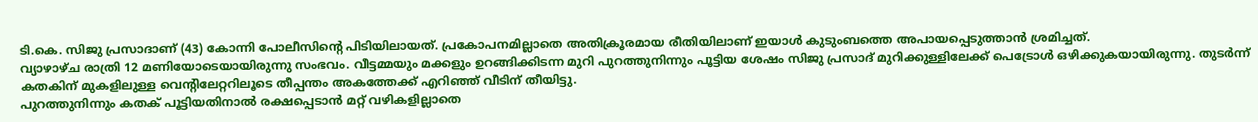ടി.കെ. സിജു പ്രസാദാണ് (43) കോന്നി പോലീസിന്റെ പിടിയിലായത്. പ്രകോപനമില്ലാതെ അതിക്രൂരമായ രീതിയിലാണ് ഇയാൾ കുടുംബത്തെ അപായപ്പെടുത്താൻ ശ്രമിച്ചത്.
വ്യാഴാഴ്ച രാത്രി 12 മണിയോടെയായിരുന്നു സംഭവം. വീട്ടമ്മയും മക്കളും ഉറങ്ങിക്കിടന്ന മുറി പുറത്തുനിന്നും പൂട്ടിയ ശേഷം സിജു പ്രസാദ് മുറിക്കുള്ളിലേക്ക് പെട്രോൾ ഒഴിക്കുകയായിരുന്നു. തുടർന്ന് കതകിന് മുകളിലുള്ള വെന്റിലേറ്ററിലൂടെ തീപ്പന്തം അകത്തേക്ക് എറിഞ്ഞ് വീടിന് തീയിട്ടു.
പുറത്തുനിന്നും കതക് പൂട്ടിയതിനാൽ രക്ഷപ്പെടാൻ മറ്റ് വഴികളില്ലാതെ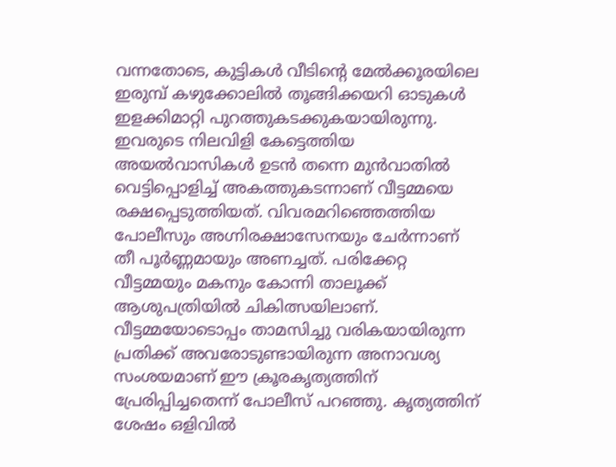വന്നതോടെ, കുട്ടികൾ വീടിന്റെ മേൽക്കൂരയിലെ ഇരുമ്പ് കഴുക്കോലിൽ തൂങ്ങിക്കയറി ഓടുകൾ ഇളക്കിമാറ്റി പുറത്തുകടക്കുകയായിരുന്നു.
ഇവരുടെ നിലവിളി കേട്ടെത്തിയ അയൽവാസികൾ ഉടൻ തന്നെ മുൻവാതിൽ വെട്ടിപ്പൊളിച്ച് അകത്തുകടന്നാണ് വീട്ടമ്മയെ രക്ഷപ്പെടുത്തിയത്. വിവരമറിഞ്ഞെത്തിയ പോലീസും അഗ്നിരക്ഷാസേനയും ചേർന്നാണ് തീ പൂർണ്ണമായും അണച്ചത്. പരിക്കേറ്റ വീട്ടമ്മയും മകനും കോന്നി താലൂക്ക് ആശുപത്രിയിൽ ചികിത്സയിലാണ്.
വീട്ടമ്മയോടൊപ്പം താമസിച്ചു വരികയായിരുന്ന പ്രതിക്ക് അവരോടുണ്ടായിരുന്ന അനാവശ്യ സംശയമാണ് ഈ ക്രൂരകൃത്യത്തിന് പ്രേരിപ്പിച്ചതെന്ന് പോലീസ് പറഞ്ഞു. കൃത്യത്തിന് ശേഷം ഒളിവിൽ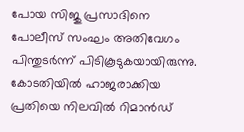പോയ സിജു പ്രസാദിനെ പോലീസ് സംഘം അതിവേഗം പിന്തുടർന്ന് പിടികൂടുകയായിരുന്നു. കോടതിയിൽ ഹാജരാക്കിയ പ്രതിയെ നിലവിൽ റിമാൻഡ്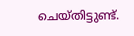ചെയ്തിട്ടുണ്ട്.